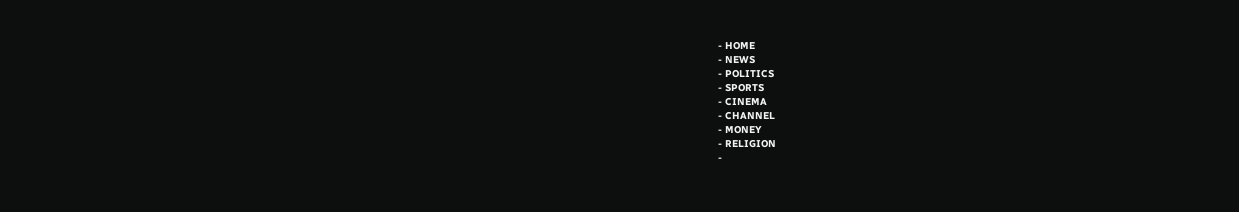- HOME
- NEWS
- POLITICS
- SPORTS
- CINEMA
- CHANNEL
- MONEY
- RELIGION
-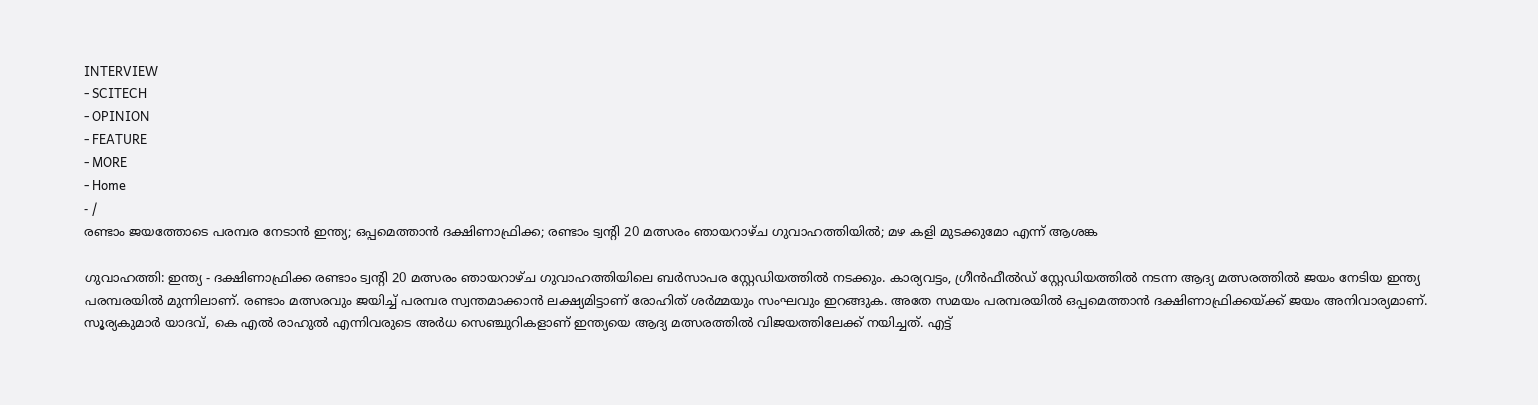INTERVIEW
- SCITECH
- OPINION
- FEATURE
- MORE
- Home
- /
രണ്ടാം ജയത്തോടെ പരമ്പര നേടാൻ ഇന്ത്യ; ഒപ്പമെത്താൻ ദക്ഷിണാഫ്രിക്ക; രണ്ടാം ട്വന്റി 20 മത്സരം ഞായറാഴ്ച ഗുവാഹത്തിയിൽ; മഴ കളി മുടക്കുമോ എന്ന് ആശങ്ക

ഗുവാഹത്തി: ഇന്ത്യ - ദക്ഷിണാഫ്രിക്ക രണ്ടാം ട്വന്റി 20 മത്സരം ഞായറാഴ്ച ഗുവാഹത്തിയിലെ ബർസാപര സ്റ്റേഡിയത്തിൽ നടക്കും. കാര്യവട്ടം, ഗ്രീൻഫീൽഡ് സ്റ്റേഡിയത്തിൽ നടന്ന ആദ്യ മത്സരത്തിൽ ജയം നേടിയ ഇന്ത്യ പരമ്പരയിൽ മുന്നിലാണ്. രണ്ടാം മത്സരവും ജയിച്ച് പരമ്പര സ്വന്തമാക്കാൻ ലക്ഷ്യമിട്ടാണ് രോഹിത് ശർമ്മയും സംഘവും ഇറങ്ങുക. അതേ സമയം പരമ്പരയിൽ ഒപ്പമെത്താൻ ദക്ഷിണാഫ്രിക്കയ്ക്ക് ജയം അനിവാര്യമാണ്.
സൂര്യകുമാർ യാദവ്, കെ എൽ രാഹുൽ എന്നിവരുടെ അർധ സെഞ്ചുറികളാണ് ഇന്ത്യയെ ആദ്യ മത്സരത്തിൽ വിജയത്തിലേക്ക് നയിച്ചത്. എട്ട്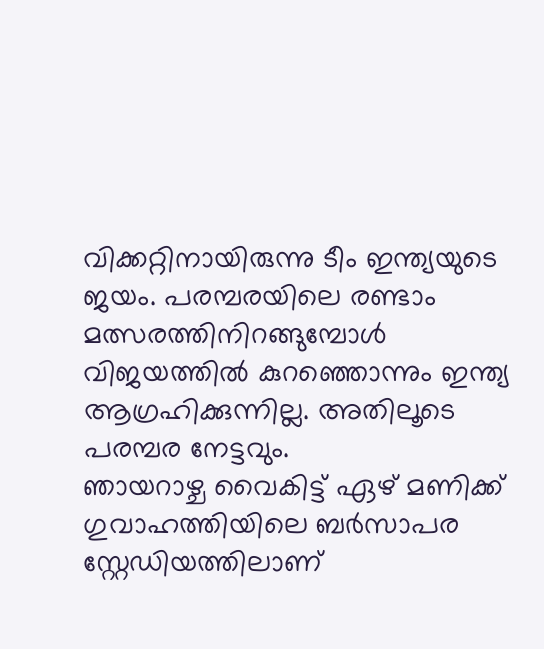വിക്കറ്റിനായിരുന്നു ടീം ഇന്ത്യയുടെ ജയം. പരമ്പരയിലെ രണ്ടാം മത്സരത്തിനിറങ്ങുമ്പോൾ വിജയത്തിൽ കുറഞ്ഞൊന്നും ഇന്ത്യ ആഗ്രഹിക്കുന്നില്ല. അതിലൂടെ പരമ്പര നേട്ടവും.
ഞായറാഴ്ച വൈകിട്ട് ഏഴ് മണിക്ക് ഗുവാഹത്തിയിലെ ബർസാപര സ്റ്റേഡിയത്തിലാണ്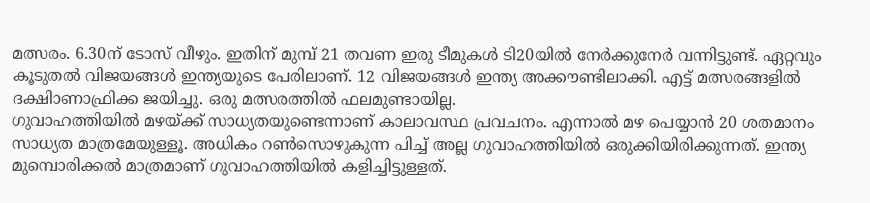മത്സരം. 6.30ന് ടോസ് വീഴും. ഇതിന് മുമ്പ് 21 തവണ ഇരു ടീമുകൾ ടി20യിൽ നേർക്കുനേർ വന്നിട്ടുണ്ട്. ഏറ്റവും കൂടുതൽ വിജയങ്ങൾ ഇന്ത്യയുടെ പേരിലാണ്. 12 വിജയങ്ങൾ ഇന്ത്യ അക്കൗണ്ടിലാക്കി. എട്ട് മത്സരങ്ങളിൽ ദക്ഷിാണാഫ്രിക്ക ജയിച്ചു. ഒരു മത്സരത്തിൽ ഫലമുണ്ടായില്ല.
ഗുവാഹത്തിയിൽ മഴയ്ക്ക് സാധ്യതയുണ്ടെന്നാണ് കാലാവസ്ഥ പ്രവചനം. എന്നാൽ മഴ പെയ്യാൻ 20 ശതമാനം സാധ്യത മാത്രമേയുള്ളൂ. അധികം റൺസൊഴുകുന്ന പിച്ച് അല്ല ഗുവാഹത്തിയിൽ ഒരുക്കിയിരിക്കുന്നത്. ഇന്ത്യ മുമ്പൊരിക്കൽ മാത്രമാണ് ഗുവാഹത്തിയിൽ കളിച്ചിട്ടുള്ളത്.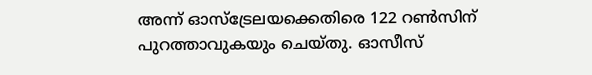അന്ന് ഓസ്ട്രേലയക്കെതിരെ 122 റൺസിന് പുറത്താവുകയും ചെയ്തു. ഓസീസ്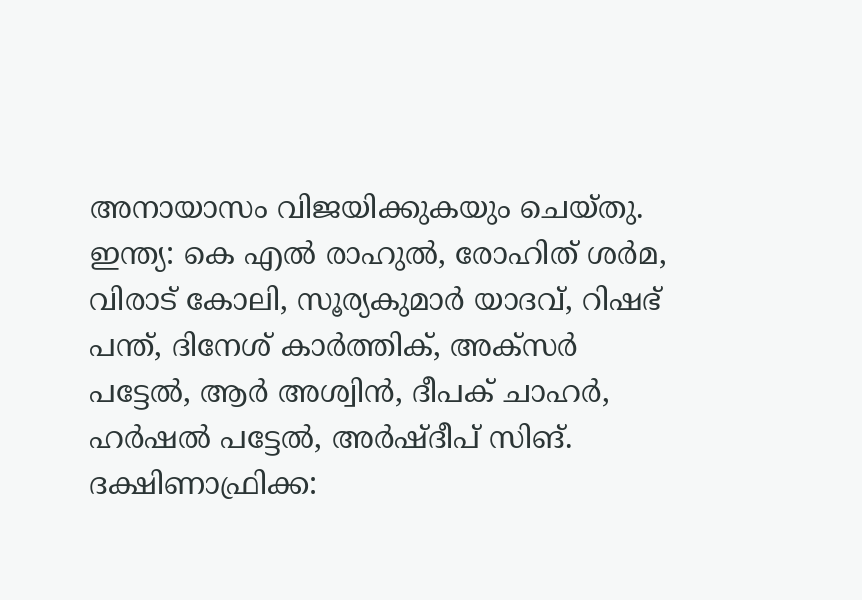അനായാസം വിജയിക്കുകയും ചെയ്തു.
ഇന്ത്യ: കെ എൽ രാഹുൽ, രോഹിത് ശർമ, വിരാട് കോലി, സൂര്യകുമാർ യാദവ്, റിഷഭ് പന്ത്, ദിനേശ് കാർത്തിക്, അക്സർ പട്ടേൽ, ആർ അശ്വിൻ, ദീപക് ചാഹർ, ഹർഷൽ പട്ടേൽ, അർഷ്ദീപ് സിങ്.
ദക്ഷിണാഫ്രിക്ക: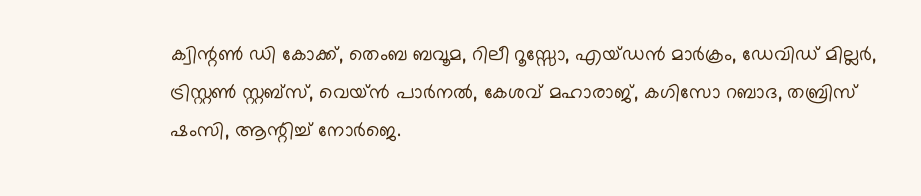ക്വിന്റൺ ഡി കോക്ക്, തെംബ ബവൂമ, റിലീ റൂസ്സോ, എയ്ഡൻ മാർക്രം, ഡേവിഡ് മില്ലർ, ട്രിസ്റ്റൺ സ്റ്റബ്സ്, വെയ്ൻ പാർനൽ, കേശവ് മഹാരാജ്, കഗിസോ റബാദ, തബ്രിസ് ഷംസി, ആന്റിച്ച് നോർജെ.